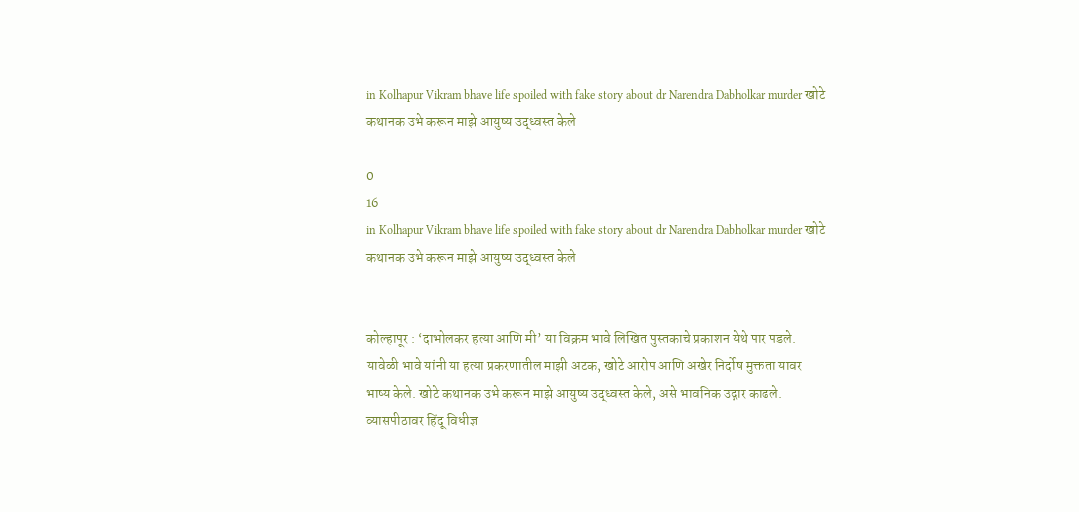in Kolhapur Vikram bhave life spoiled with fake story about dr Narendra Dabholkar murder खोटे कथानक उभे करून माझे आयुष्य उद्ध्वस्त केले

0
16
in Kolhapur Vikram bhave life spoiled with fake story about dr Narendra Dabholkar murder खोटे कथानक उभे करून माझे आयुष्य उद्ध्वस्त केले


कोल्हापूर : ‘दाभोलकर हत्या आणि मी’ या विक्रम भावे लिखित पुस्तकाचे प्रकाशन येथे पार पडले. यावेळी भावे यांनी या हत्या प्रकरणातील माझी अटक, खोटे आरोप आणि अखेर निर्दोष मुक्तता यावर भाष्य केले. खोटे कथानक उभे करून माझे आयुष्य उद्ध्वस्त केले, असे भावनिक उद्गार काढले. व्यासपीठावर हिंदू विधीज्ञ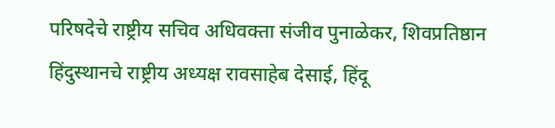परिषदेचे राष्ट्रीय सचिव अधिवक्ता संजीव पुनाळेकर, शिवप्रतिष्ठान हिंदुस्थानचे राष्ट्रीय अध्यक्ष रावसाहेब देसाई, हिंदू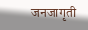जनजागृती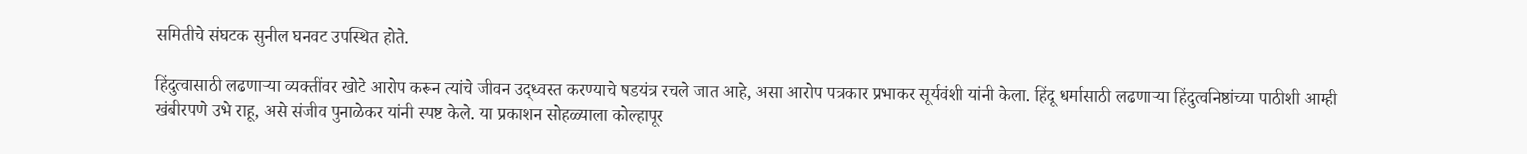समितीचे संघटक सुनील घनवट उपस्थित होते.

हिंदुत्वासाठी लढणाऱ्या व्यक्तींवर खोटे आरोप करून त्यांचे जीवन उद्ध्वस्त करण्याचे षडयंत्र रचले जात आहे, असा आरोप पत्रकार प्रभाकर सूर्यवंशी यांनी केला. हिंदू धर्मासाठी लढणाऱ्या हिंदुत्वनिष्ठांच्या पाठीशी आम्ही खंबीरपणे उभे राहू, असे संजीव पुनाळेकर यांनी स्पष्ट केले. या प्रकाशन सोहळ्याला कोल्हापूर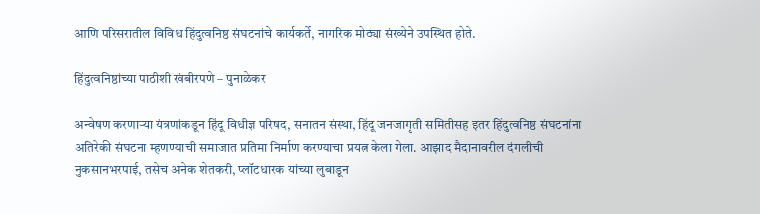आणि परिसरातील विविध हिंदुत्वनिष्ठ संघटनांचे कार्यकर्ते, नागरिक मोठ्या संख्येने उपस्थित होते.

हिंदुत्वनिष्ठांच्या पाठीशी खंबीरपणे – पुनाळेकर

अन्वेषण करणाऱ्या यंत्रणांकडून हिंदू विधीज्ञ परिषद, सनातन संस्था, हिंदू जनजागृती समितीसह इतर हिंदुत्वनिष्ठ संघटनांना अतिरेकी संघटना म्हणण्याची समाजात प्रतिमा निर्माण करण्याचा प्रयत्न केला गेला. आझाद मैदानावरील दंगलीची नुकसानभरपाई, तसेच अनेक शेतकरी, प्लॉटधारक यांच्या लुबाडून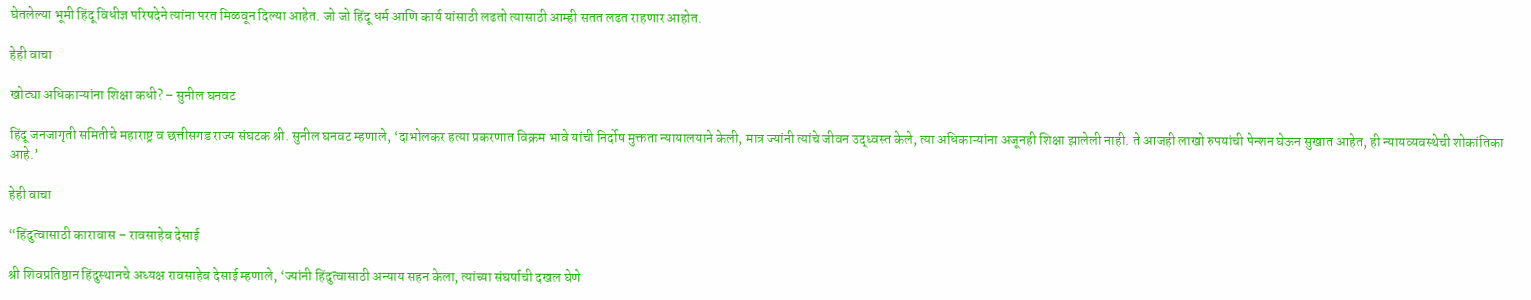घेतलेल्या भूमी हिंदू विधीज्ञ परिषदेने त्यांना परत मिळवून दिल्या आहेत. जो जो हिंदू धर्म आणि कार्य यांसाठी लढतो त्यासाठी आम्ही सतत लढत राहणार आहोत.

हेही वाचा

खोट्या अधिकाऱ्यांना शिक्षा कधी? – सुनील घनवट

हिंदू जनजागृती समितीचे महाराष्ट्र व छत्तीसगड राज्य संघटक श्री. सुनील घनवट म्हणाले, ‘दाभोलकर हत्या प्रकरणात विक्रम भावे यांची निर्दोष मुक्तता न्यायालयाने केली, मात्र ज्यांनी त्यांचे जीवन उद्ध्वस्त केले, त्या अधिकाऱ्यांना अजूनही शिक्षा झालेली नाही. ते आजही लाखो रुपयांची पेन्शन घेऊन सुखात आहेत, ही न्यायव्यवस्थेची शोकांतिका आहे.’

हेही वाचा

“हिंदुत्वासाठी कारावास – रावसाहेब देसाई

श्री शिवप्रतिष्ठान हिंदुस्थानचे अध्यक्ष रावसाहेब देसाई म्हणाले, ‘ज्यांनी हिंदुत्वासाठी अन्याय सहन केला, त्यांच्या संघर्षाची दखल घेणे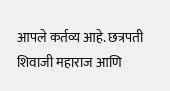आपले कर्तव्य आहे. छत्रपती शिवाजी महाराज आणि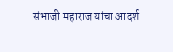संभाजी महाराज यांचा आदर्श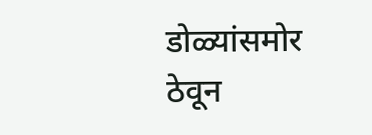डोळ्यांसमोर ठेवून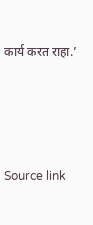कार्य करत राहा.’





Source link